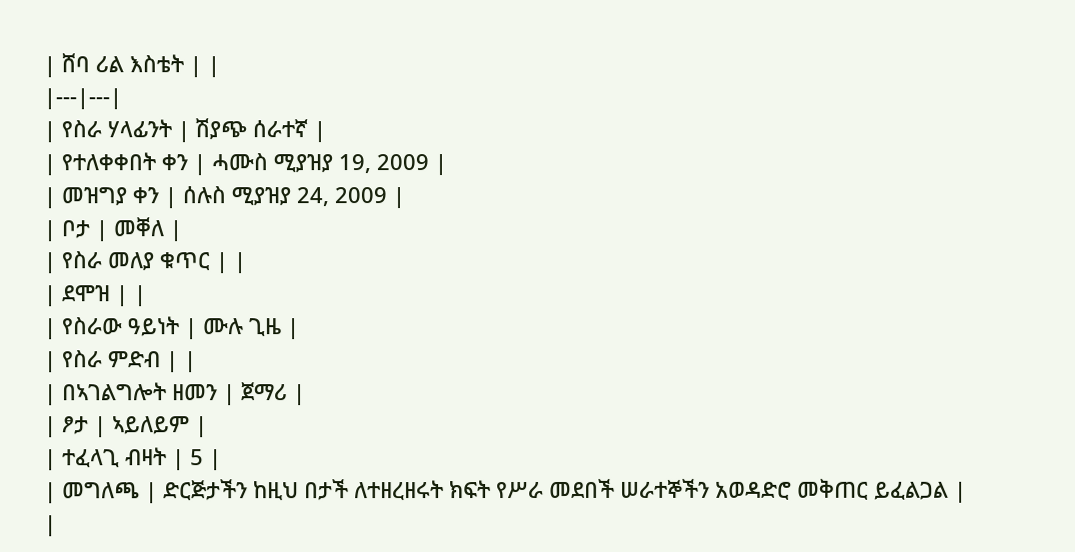| ሸባ ሪል እስቴት | |
|---|---|
| የስራ ሃላፊንት | ሽያጭ ሰራተኛ |
| የተለቀቀበት ቀን | ሓሙስ ሚያዝያ 19, 2009 |
| መዝግያ ቀን | ሰሉስ ሚያዝያ 24, 2009 |
| ቦታ | መቐለ |
| የስራ መለያ ቁጥር | |
| ደሞዝ | |
| የስራው ዓይነት | ሙሉ ጊዜ |
| የስራ ምድብ | |
| በኣገልግሎት ዘመን | ጀማሪ |
| ፆታ | ኣይለይም |
| ተፈላጊ ብዛት | 5 |
| መግለጫ | ድርጅታችን ከዚህ በታች ለተዘረዘሩት ክፍት የሥራ መደበች ሠራተኞችን አወዳድሮ መቅጠር ይፈልጋል |
|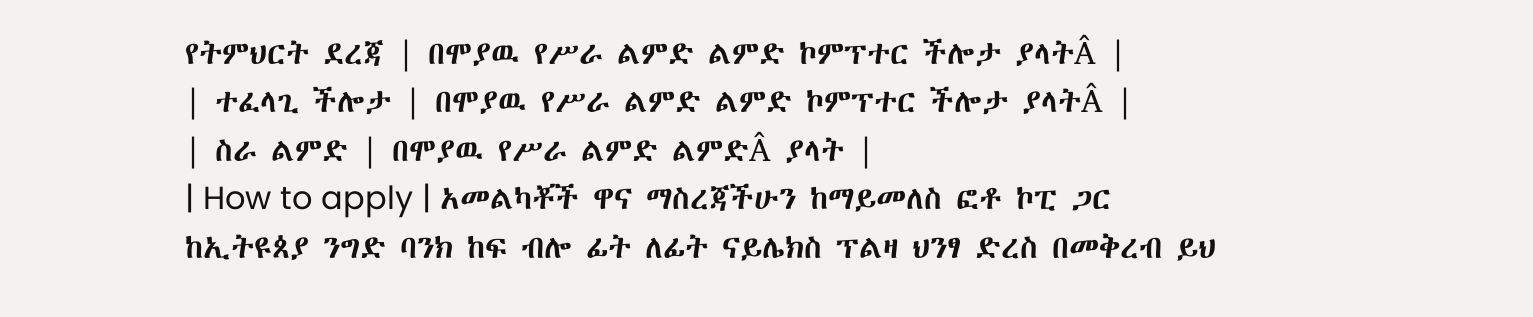የትምህርት ደረጃ | በሞያዉ የሥራ ልምድ ልምድ ኮምፕተር ችሎታ ያላትÂ |
| ተፈላጊ ችሎታ | በሞያዉ የሥራ ልምድ ልምድ ኮምፕተር ችሎታ ያላትÂ |
| ስራ ልምድ | በሞያዉ የሥራ ልምድ ልምድÂ ያላት |
| How to apply | አመልካቾች ዋና ማስረጃችሁን ከማይመለስ ፎቶ ኮፒ ጋር ከኢትዩጰያ ንግድ ባንክ ከፍ ብሎ ፊት ለፊት ናይሌክስ ፕልዛ ህንፃ ድረስ በመቅረብ ይህ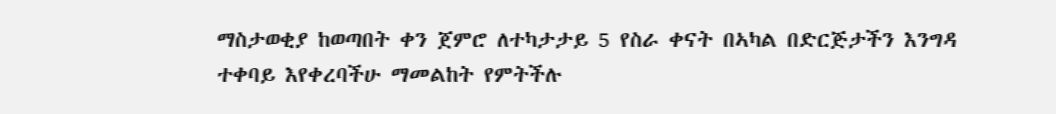ማስታወቂያ ከወጣበት ቀን ጀምሮ ለተካታታይ 5 የስራ ቀናት በኣካል በድርጅታችን እንግዳ ተቀባይ እየቀረባችሁ ማመልከት የምትችሉ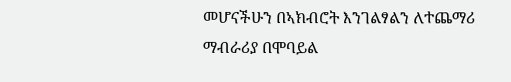መሆናችሁን በኣክብሮት እንገልፃልን ለተጨማሪ ማብራሪያ በሞባይል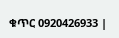ቁጥር 0920426933 |